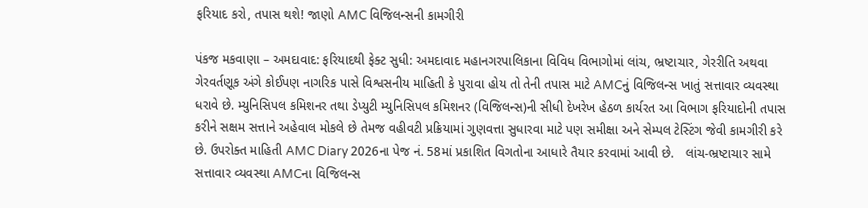ફરિયાદ કરો, તપાસ થશે! જાણો AMC વિજિલન્સની કામગીરી

પંકજ મકવાણા – અમદાવાદ: ફરિયાદથી ફેક્ટ સુધી: અમદાવાદ મહાનગરપાલિકાના વિવિધ વિભાગોમાં લાંચ, ભ્રષ્ટાચાર, ગેરરીતિ અથવા ગેરવર્તણૂક અંગે કોઈપણ નાગરિક પાસે વિશ્વસનીય માહિતી કે પુરાવા હોય તો તેની તપાસ માટે AMCનું વિજિલન્સ ખાતું સત્તાવાર વ્યવસ્થા ધરાવે છે. મ્યુનિસિપલ કમિશનર તથા ડેપ્યુટી મ્યુનિસિપલ કમિશનર (વિજિલન્સ)ની સીધી દેખરેખ હેઠળ કાર્યરત આ વિભાગ ફરિયાદોની તપાસ કરીને સક્ષમ સત્તાને અહેવાલ મોકલે છે તેમજ વહીવટી પ્રક્રિયામાં ગુણવત્તા સુધારવા માટે પણ સમીક્ષા અને સેમ્પલ ટેસ્ટિંગ જેવી કામગીરી કરે છે. ઉપરોક્ત માહિતી AMC Diary 2026ના પેજ નં. 58માં પ્રકાશિત વિગતોના આધારે તૈયાર કરવામાં આવી છે.   લાંચ-ભ્રષ્ટાચાર સામે સત્તાવાર વ્યવસ્થા AMCના વિજિલન્સ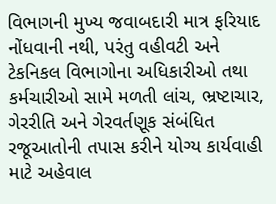વિભાગની મુખ્ય જવાબદારી માત્ર ફરિયાદ નોંધવાની નથી, પરંતુ વહીવટી અને ટેકનિકલ વિભાગોના અધિકારીઓ તથા કર્મચારીઓ સામે મળતી લાંચ, ભ્રષ્ટાચાર, ગેરરીતિ અને ગેરવર્તણૂક સંબંધિત રજૂઆતોની તપાસ કરીને યોગ્ય કાર્યવાહી માટે અહેવાલ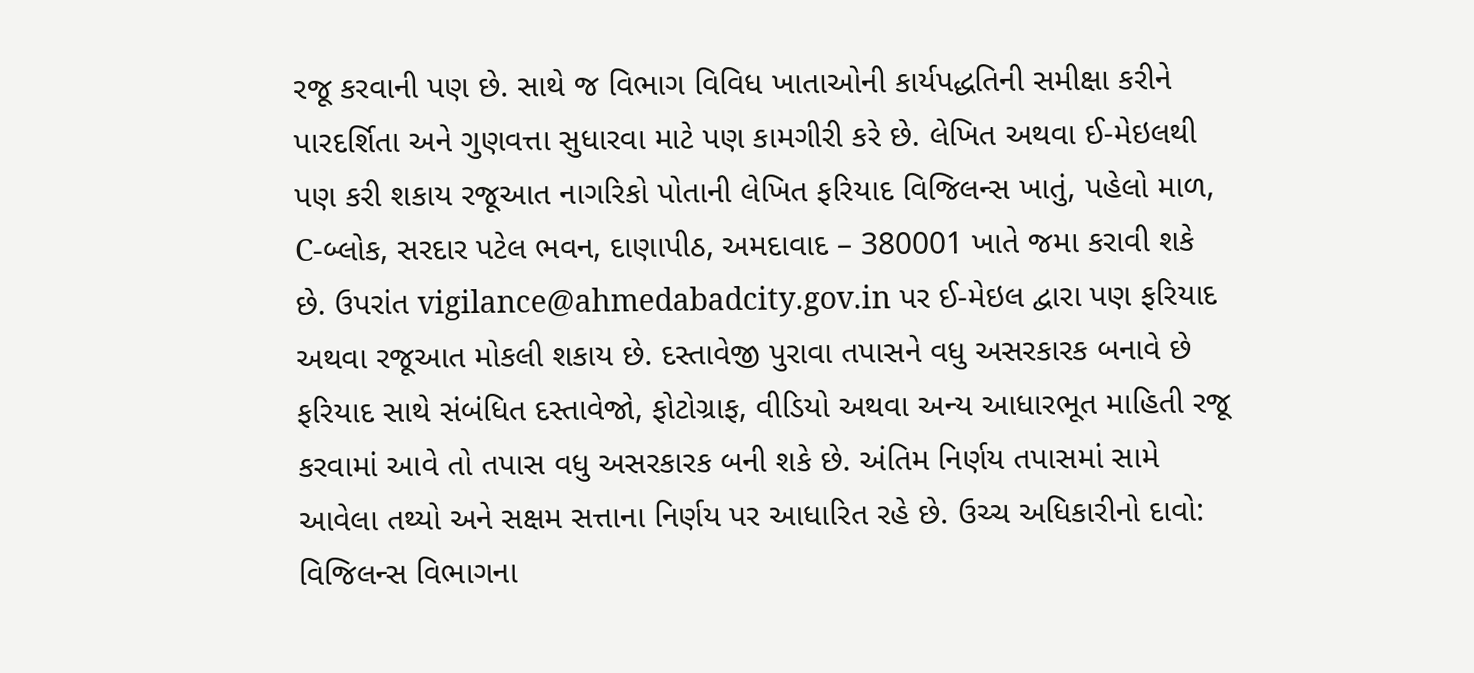રજૂ કરવાની પણ છે. સાથે જ વિભાગ વિવિધ ખાતાઓની કાર્યપદ્ધતિની સમીક્ષા કરીને પારદર્શિતા અને ગુણવત્તા સુધારવા માટે પણ કામગીરી કરે છે. લેખિત અથવા ઈ-મેઇલથી પણ કરી શકાય રજૂઆત નાગરિકો પોતાની લેખિત ફરિયાદ વિજિલન્સ ખાતું, પહેલો માળ, C-બ્લોક, સરદાર પટેલ ભવન, દાણાપીઠ, અમદાવાદ – 380001 ખાતે જમા કરાવી શકે છે. ઉપરાંત vigilance@ahmedabadcity.gov.in પર ઈ-મેઇલ દ્વારા પણ ફરિયાદ અથવા રજૂઆત મોકલી શકાય છે. દસ્તાવેજી પુરાવા તપાસને વધુ અસરકારક બનાવે છે ફરિયાદ સાથે સંબંધિત દસ્તાવેજો, ફોટોગ્રાફ, વીડિયો અથવા અન્ય આધારભૂત માહિતી રજૂ કરવામાં આવે તો તપાસ વધુ અસરકારક બની શકે છે. અંતિમ નિર્ણય તપાસમાં સામે આવેલા તથ્યો અને સક્ષમ સત્તાના નિર્ણય પર આધારિત રહે છે. ઉચ્ચ અધિકારીનો દાવો: વિજિલન્સ વિભાગના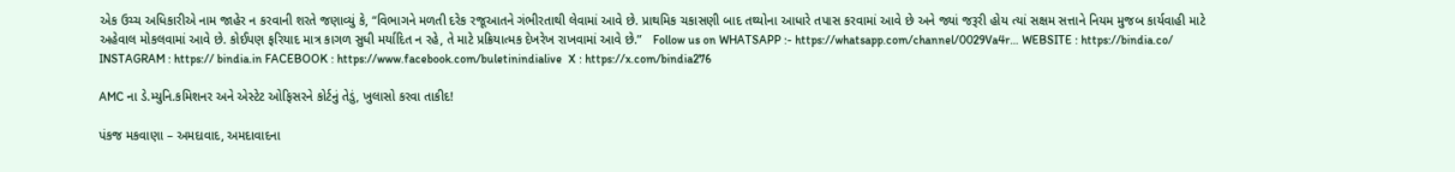એક ઉચ્ચ અધિકારીએ નામ જાહેર ન કરવાની શરતે જણાવ્યું કે, “વિભાગને મળતી દરેક રજૂઆતને ગંભીરતાથી લેવામાં આવે છે. પ્રાથમિક ચકાસણી બાદ તથ્યોના આધારે તપાસ કરવામાં આવે છે અને જ્યાં જરૂરી હોય ત્યાં સક્ષમ સત્તાને નિયમ મુજબ કાર્યવાહી માટે અહેવાલ મોકલવામાં આવે છે. કોઈપણ ફરિયાદ માત્ર કાગળ સુધી મર્યાદિત ન રહે, તે માટે પ્રક્રિયાત્મક દેખરેખ રાખવામાં આવે છે.”   Follow us on WHATSAPP :- https://whatsapp.com/channel/0029Va4r… WEBSITE : https://bindia.co/ INSTAGRAM : https:// bindia.in FACEBOOK : https://www.facebook.com/buletinindialive  X : https://x.com/bindia276

AMC ના ડે.મ્યુનિ.કમિશનર અને એસ્ટેટ ઓફિસરને કોર્ટનું તેડું, ખુલાસો કરવા તાકીદ!

પંકજ મકવાણા – અમદાવાદ, અમદાવાદના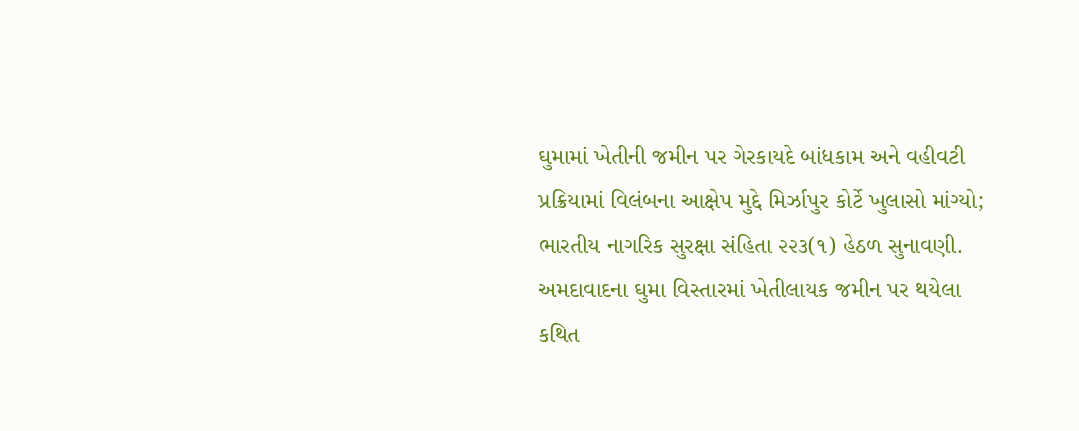ઘુમામાં ખેતીની જમીન પર ગેરકાયદે બાંધકામ અને વહીવટી પ્રક્રિયામાં વિલંબના આક્ષેપ મુદ્દે મિર્ઝાપુર કોર્ટે ખુલાસો માંગ્યો; ભારતીય નાગરિક સુરક્ષા સંહિતા ૨૨૩(૧) હેઠળ સુનાવણી. અમદાવાદના ઘુમા વિસ્તારમાં ખેતીલાયક જમીન પર થયેલા કથિત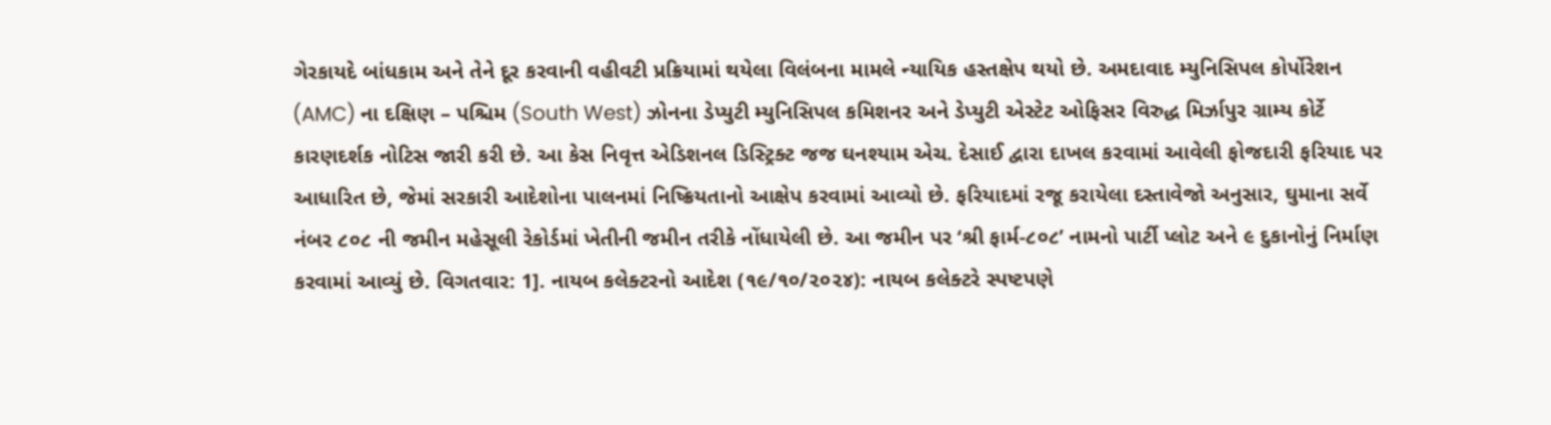ગેરકાયદે બાંધકામ અને તેને દૂર કરવાની વહીવટી પ્રક્રિયામાં થયેલા વિલંબના મામલે ન્યાયિક હસ્તક્ષેપ થયો છે. અમદાવાદ મ્યુનિસિપલ કોર્પોરેશન (AMC) ના દક્ષિણ – પશ્ચિમ (South West) ઝોનના ડેપ્યુટી મ્યુનિસિપલ કમિશનર અને ડેપ્યુટી એસ્ટેટ ઓફિસર વિરુદ્ધ મિર્ઝાપુર ગ્રામ્ય કોર્ટે કારણદર્શક નોટિસ જારી કરી છે. આ કેસ નિવૃત્ત એડિશનલ ડિસ્ટ્રિક્ટ જજ ઘનશ્યામ એચ. દેસાઈ દ્વારા દાખલ કરવામાં આવેલી ફોજદારી ફરિયાદ પર આધારિત છે, જેમાં સરકારી આદેશોના પાલનમાં નિષ્ક્રિયતાનો આક્ષેપ કરવામાં આવ્યો છે. ફરિયાદમાં રજૂ કરાયેલા દસ્તાવેજો અનુસાર, ઘુમાના સર્વે નંબર ૮૦૮ ની જમીન મહેસૂલી રેકોર્ડમાં ખેતીની જમીન તરીકે નોંધાયેલી છે. આ જમીન પર ‘શ્રી ફાર્મ-૮૦૮’ નામનો પાર્ટી પ્લોટ અને ૯ દુકાનોનું નિર્માણ કરવામાં આવ્યું છે. વિગતવાર: 1]. નાયબ કલેક્ટરનો આદેશ (૧૯/૧૦/૨૦૨૪): નાયબ કલેક્ટરે સ્પષ્ટપણે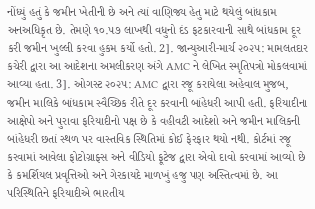નોંધ્યું હતું કે જમીન ખેતીની છે અને ત્યાં વાણિજ્ય હેતુ માટે થયેલું બાંધકામ અનઅધિકૃત છે. તેમણે ૧૦.૫૭ લાખથી વધુનો દંડ ફટકારવાની સાથે બાંધકામ દૂર કરી જમીન ખુલ્લી કરવા હુકમ કર્યો હતો. 2]. જાન્યુઆરી-માર્ચ ૨૦૨૫: મામલતદાર કચેરી દ્વારા આ આદેશના અમલીકરણ અંગે AMC ને લેખિત સ્મૃતિપત્રો મોકલવામાં આવ્યા હતા. 3]. ઓગસ્ટ ૨૦૨૫: AMC દ્વારા રજૂ કરાયેલા અહેવાલ મુજબ, જમીન માલિકે બાંધકામ સ્વૈચ્છિક રીતે દૂર કરવાની બાંહેધરી આપી હતી. ફરિયાદીના આક્ષેપો અને પુરાવા ફરિયાદીનો પક્ષ છે કે વહીવટી આદેશો અને જમીન માલિકની બાંહેધરી છતાં સ્થળ પર વાસ્તવિક સ્થિતિમાં કોઈ ફેરફાર થયો નથી. કોર્ટમાં રજૂ કરવામાં આવેલા ફોટોગ્રાફ્સ અને વીડિયો ફૂટેજ દ્વારા એવો દાવો કરવામાં આવ્યો છે કે કમર્શિયલ પ્રવૃત્તિઓ અને ગેરકાયદે માળખું હજુ પણ અસ્તિત્વમાં છે. આ પરિસ્થિતિને ફરિયાદીએ ભારતીય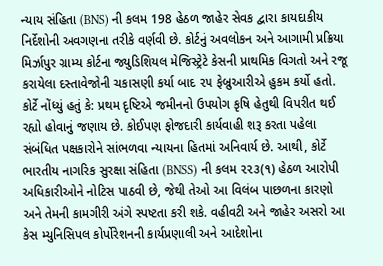ન્યાય સંહિતા (BNS) ની કલમ 198 હેઠળ જાહેર સેવક દ્વારા કાયદાકીય નિર્દેશોની અવગણના તરીકે વર્ણવી છે. કોર્ટનું અવલોકન અને આગામી પ્રક્રિયા મિર્ઝાપુર ગ્રામ્ય કોર્ટના જ્યુડિશિયલ મેજિસ્ટ્રેટે કેસની પ્રાથમિક વિગતો અને રજૂ કરાયેલા દસ્તાવેજોની ચકાસણી કર્યા બાદ ૨૫ ફેબ્રુઆરીએ હુકમ કર્યો હતો. કોર્ટે નોંધ્યું હતું કે: પ્રથમ દૃષ્ટિએ જમીનનો ઉપયોગ કૃષિ હેતુથી વિપરીત થઈ રહ્યો હોવાનું જણાય છે. કોઈપણ ફોજદારી કાર્યવાહી શરૂ કરતા પહેલા સંબંધિત પક્ષકારોને સાંભળવા ન્યાયના હિતમાં અનિવાર્ય છે. આથી, કોર્ટે ભારતીય નાગરિક સુરક્ષા સંહિતા (BNSS) ની કલમ ૨૨૩(૧) હેઠળ આરોપી અધિકારીઓને નોટિસ પાઠવી છે, જેથી તેઓ આ વિલંબ પાછળના કારણો અને તેમની કામગીરી અંગે સ્પષ્ટતા કરી શકે. વહીવટી અને જાહેર અસરો આ કેસ મ્યુનિસિપલ કોર્પોરેશનની કાર્યપ્રણાલી અને આદેશોના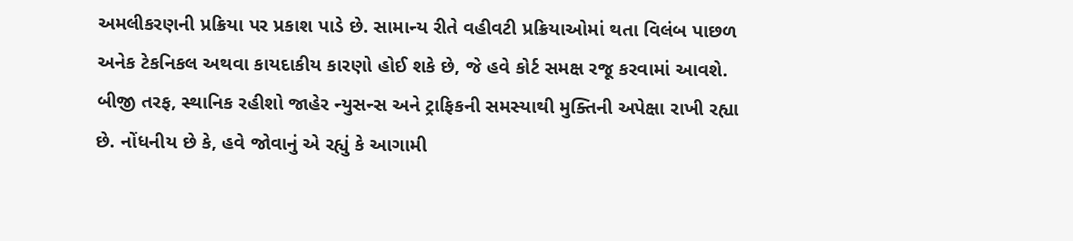અમલીકરણની પ્રક્રિયા પર પ્રકાશ પાડે છે. સામાન્ય રીતે વહીવટી પ્રક્રિયાઓમાં થતા વિલંબ પાછળ અનેક ટેકનિકલ અથવા કાયદાકીય કારણો હોઈ શકે છે, જે હવે કોર્ટ સમક્ષ રજૂ કરવામાં આવશે. બીજી તરફ, સ્થાનિક રહીશો જાહેર ન્યુસન્સ અને ટ્રાફિકની સમસ્યાથી મુક્તિની અપેક્ષા રાખી રહ્યા છે. નોંધનીય છે કે, હવે જોવાનું એ રહ્યું કે આગામી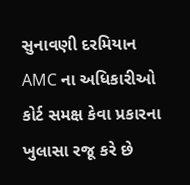સુનાવણી દરમિયાન AMC ના અધિકારીઓ કોર્ટ સમક્ષ કેવા પ્રકારના ખુલાસા રજૂ કરે છે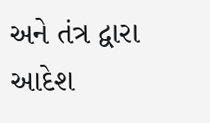અને તંત્ર દ્વારા આદેશ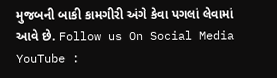મુજબની બાકી કામગીરી અંગે કેવા પગલાં લેવામાં આવે છે. Follow us On Social Media YouTube :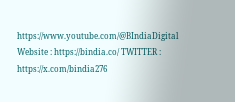https://www.youtube.com/@BIndiaDigital Website : https://bindia.co/ TWITTER : https://x.com/bindia276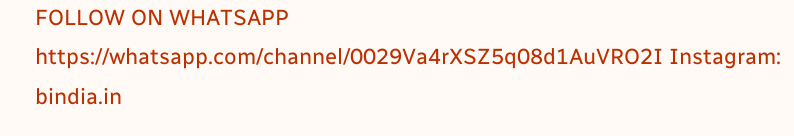FOLLOW ON WHATSAPP  https://whatsapp.com/channel/0029Va4rXSZ5q08d1AuVRO2I Instagram:  bindia.in